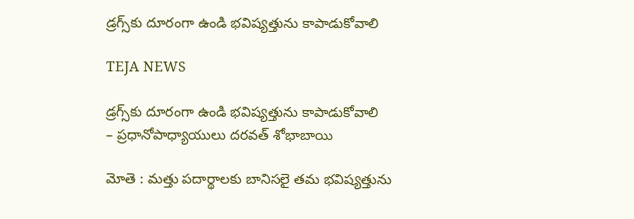డ్రగ్స్‌కు దూరంగా ఉండి భవిష్యత్తును కాపాడుకోవాలి

TEJA NEWS

డ్రగ్స్‌కు దూరంగా ఉండి భవిష్యత్తును కాపాడుకోవాలి
– ప్రధానోపాధ్యాయులు దరవత్ శోభాబాయి

మోతె : మత్తు పదార్థాలకు బానిసలై తమ భవిష్యత్తును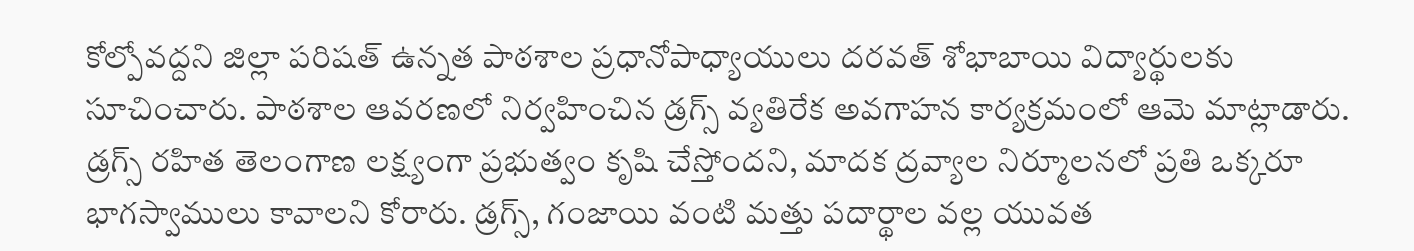కోల్పోవద్దని జిల్లా పరిషత్ ఉన్నత పాఠశాల ప్రధానోపాధ్యాయులు దరవత్ శోభాబాయి విద్యార్థులకు సూచించారు. పాఠశాల ఆవరణలో నిర్వహించిన డ్రగ్స్ వ్యతిరేక అవగాహన కార్యక్రమంలో ఆమె మాట్లాడారు.
డ్రగ్స్ రహిత తెలంగాణ లక్ష్యంగా ప్రభుత్వం కృషి చేస్తోందని, మాదక ద్రవ్యాల నిర్మూలనలో ప్రతి ఒక్కరూ భాగస్వాములు కావాలని కోరారు. డ్రగ్స్, గంజాయి వంటి మత్తు పదార్థాల వల్ల యువత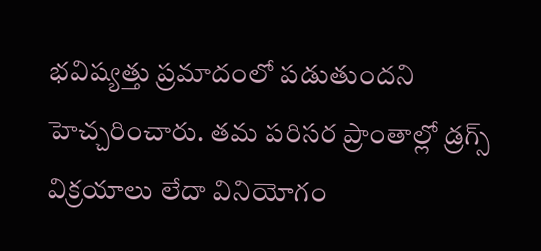భవిష్యత్తు ప్రమాదంలో పడుతుందని హెచ్చరించారు. తమ పరిసర ప్రాంతాల్లో డ్రగ్స్ విక్రయాలు లేదా వినియోగం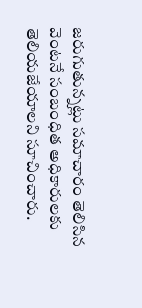జరుగుతున్నట్లు సమాచారం తెలిసిన వెంటనే సంబంధిత అధికారులకు తెలియజేయాలని సూచించారు.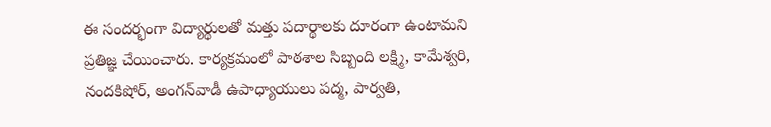ఈ సందర్భంగా విద్యార్థులతో మత్తు పదార్థాలకు దూరంగా ఉంటామని ప్రతిజ్ఞ చేయించారు. కార్యక్రమంలో పాఠశాల సిబ్బంది లక్ష్మి, కామేశ్వరి, నందకిషోర్, అంగన్‌వాడీ ఉపాధ్యాయులు పద్మ, పార్వతి,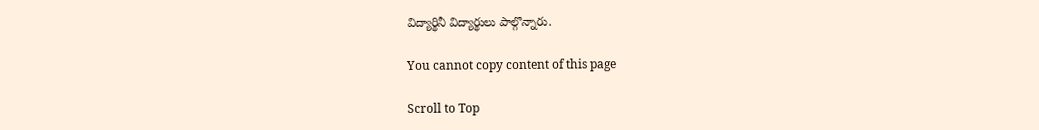విద్యార్థినీ విద్యార్థులు పాల్గొన్నారు.

You cannot copy content of this page

Scroll to Top